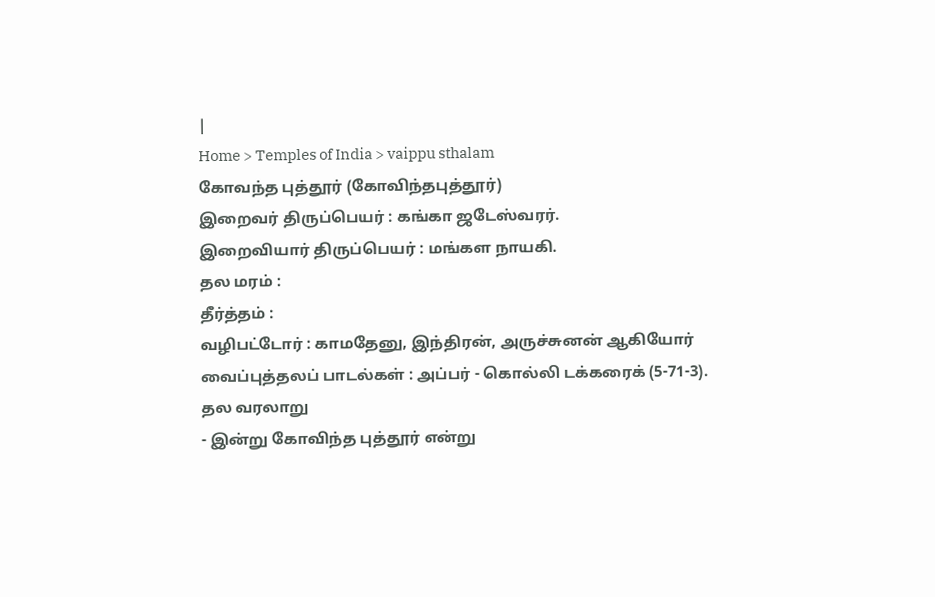|
Home > Temples of India > vaippu sthalam
கோவந்த புத்தூர் (கோவிந்தபுத்தூர்)
இறைவர் திருப்பெயர் : கங்கா ஜடேஸ்வரர்.
இறைவியார் திருப்பெயர் : மங்கள நாயகி.
தல மரம் :
தீர்த்தம் :
வழிபட்டோர் : காமதேனு, இந்திரன், அருச்சுனன் ஆகியோர்
வைப்புத்தலப் பாடல்கள் : அப்பர் - கொல்லி டக்கரைக் (5-71-3).
தல வரலாறு
- இன்று கோவிந்த புத்தூர் என்று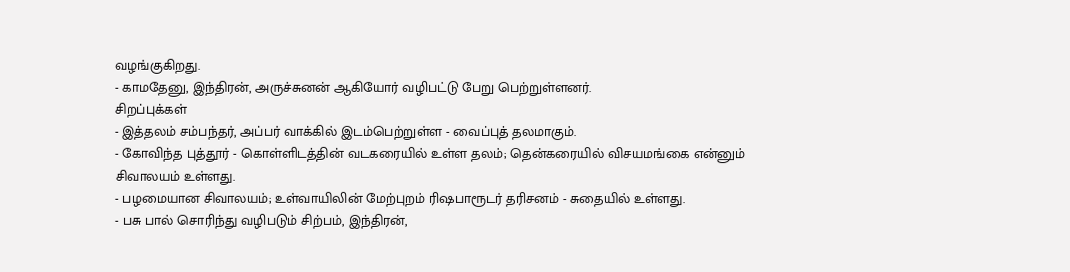வழங்குகிறது.
- காமதேனு, இந்திரன், அருச்சுனன் ஆகியோர் வழிபட்டு பேறு பெற்றுள்ளனர்.
சிறப்புக்கள்
- இத்தலம் சம்பந்தர், அப்பர் வாக்கில் இடம்பெற்றுள்ள - வைப்புத் தலமாகும்.
- கோவிந்த புத்தூர் - கொள்ளிடத்தின் வடகரையில் உள்ள தலம்; தென்கரையில் விசயமங்கை என்னும் சிவாலயம் உள்ளது.
- பழமையான சிவாலயம்; உள்வாயிலின் மேற்புறம் ரிஷபாரூடர் தரிசனம் - சுதையில் உள்ளது.
- பசு பால் சொரிந்து வழிபடும் சிற்பம், இந்திரன்,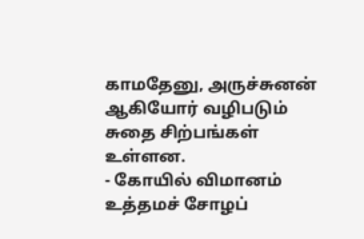காமதேனு, அருச்சுனன் ஆகியோர் வழிபடும் சுதை சிற்பங்கள் உள்ளன.
- கோயில் விமானம் உத்தமச் சோழப்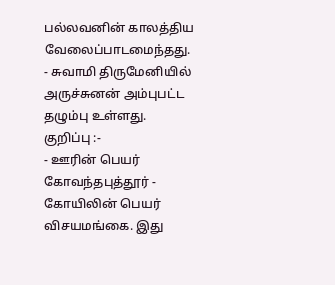பல்லவனின் காலத்திய வேலைப்பாடமைந்தது.
- சுவாமி திருமேனியில் அருச்சுனன் அம்புபட்ட தழும்பு உள்ளது.
குறிப்பு :-
- ஊரின் பெயர் கோவந்தபுத்தூர் - கோயிலின் பெயர் விசயமங்கை. இது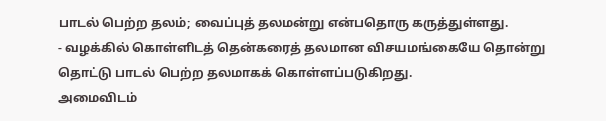பாடல் பெற்ற தலம்; வைப்புத் தலமன்று என்பதொரு கருத்துள்ளது.
- வழக்கில் கொள்ளிடத் தென்கரைத் தலமான விசயமங்கையே தொன்று தொட்டு பாடல் பெற்ற தலமாகக் கொள்ளப்படுகிறது.
அமைவிடம்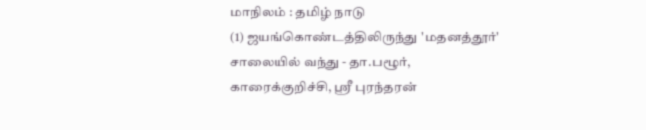மாநிலம் : தமிழ் நாடு
(1) ஜயங்கொண்டத்திலிருந்து 'மதனத்தூர்' சாலையில் வந்து - தா.பழூர், காரைக்குறிச்சி, ஸ்ரீ புரந்தரன்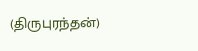(திருபுரந்தன்)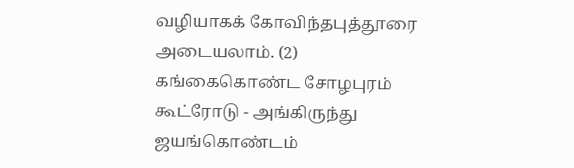வழியாகக் கோவிந்தபுத்தூரை
அடையலாம். (2) கங்கைகொண்ட சோழபுரம் கூட்ரோடு - அங்கிருந்து ஜயங்கொண்டம்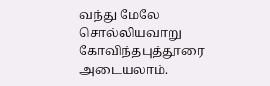வந்து மேலே சொல்லியவாறு
கோவிந்தபுத்தூரை அடையலாம்.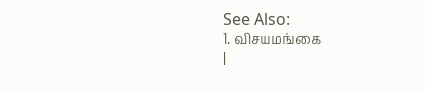See Also:
1. விசயமங்கை
|